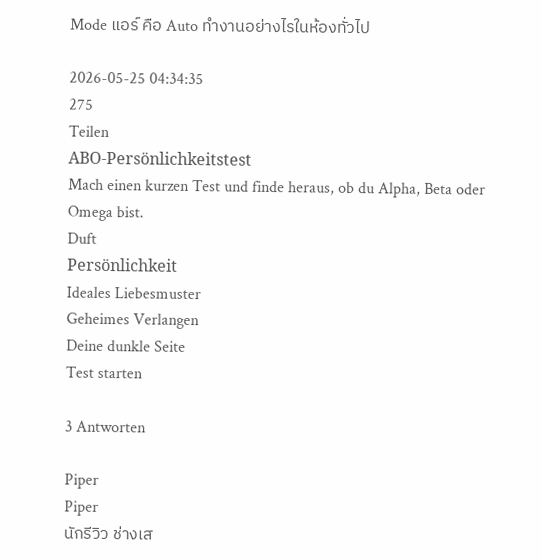Mode แอร์ คือ Auto ทำงานอย่างไรในห้องทั่วไป

2026-05-25 04:34:35
275
Teilen
ABO-Persönlichkeitstest
Mach einen kurzen Test und finde heraus, ob du Alpha, Beta oder Omega bist.
Duft
Persönlichkeit
Ideales Liebesmuster
Geheimes Verlangen
Deine dunkle Seite
Test starten

3 Antworten

Piper
Piper
นักรีวิว ช่างเส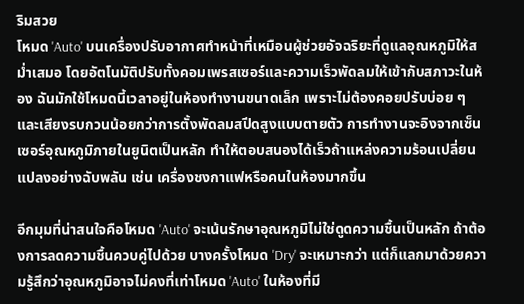ริมสวย
โหมด 'Auto' บนเครื่องปรับอากาศทำหน้าที่เหมือนผู้ช่วยอัจฉริยะที่ดูแลอุณหภูมิให้สม่ำเสมอ โดยอัตโนมัติปรับทั้งคอมเพรสเซอร์และความเร็วพัดลมให้เข้ากับสภาวะในห้อง ฉันมักใช้โหมดนี้เวลาอยู่ในห้องทำงานขนาดเล็ก เพราะไม่ต้องคอยปรับบ่อย ๆ และเสียงรบกวนน้อยกว่าการตั้งพัดลมสปีดสูงแบบตายตัว การทำงานจะอิงจากเซ็นเซอร์อุณหภูมิภายในยูนิตเป็นหลัก ทำให้ตอบสนองได้เร็วถ้าแหล่งความร้อนเปลี่ยนแปลงอย่างฉับพลัน เช่น เครื่องชงกาแฟหรือคนในห้องมากขึ้น

อีกมุมที่น่าสนใจคือโหมด 'Auto' จะเน้นรักษาอุณหภูมิไม่ใช่ดูดความชื้นเป็นหลัก ถ้าต้องการลดความชื้นควบคู่ไปด้วย บางครั้งโหมด 'Dry' จะเหมาะกว่า แต่ก็แลกมาด้วยความรู้สึกว่าอุณหภูมิอาจไม่คงที่เท่าโหมด 'Auto' ในห้องที่มี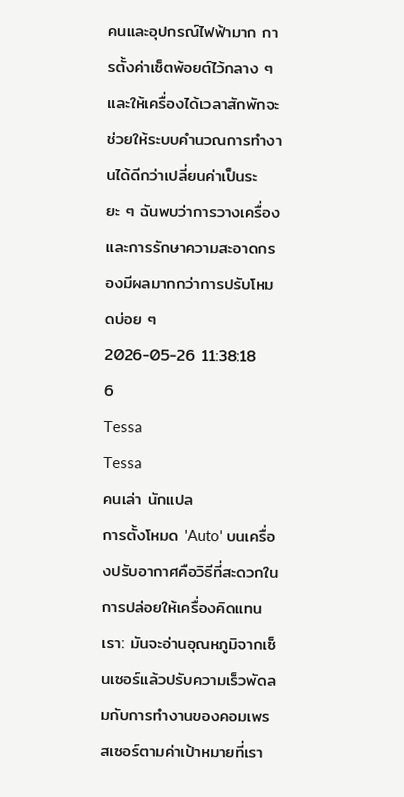คนและอุปกรณ์ไฟฟ้ามาก การตั้งค่าเซ็ตพ้อยต์ไว้กลาง ๆ และให้เครื่องได้เวลาสักพักจะช่วยให้ระบบคำนวณการทำงานได้ดีกว่าเปลี่ยนค่าเป็นระยะ ๆ ฉันพบว่าการวางเครื่องและการรักษาความสะอาดกรองมีผลมากกว่าการปรับโหมดบ่อย ๆ
2026-05-26 11:38:18
6
Tessa
Tessa
คนเล่า นักแปล
การตั้งโหมด 'Auto' บนเครื่องปรับอากาศคือวิธีที่สะดวกในการปล่อยให้เครื่องคิดแทนเรา: มันจะอ่านอุณหภูมิจากเซ็นเซอร์แล้วปรับความเร็วพัดลมกับการทำงานของคอมเพรสเซอร์ตามค่าเป้าหมายที่เรา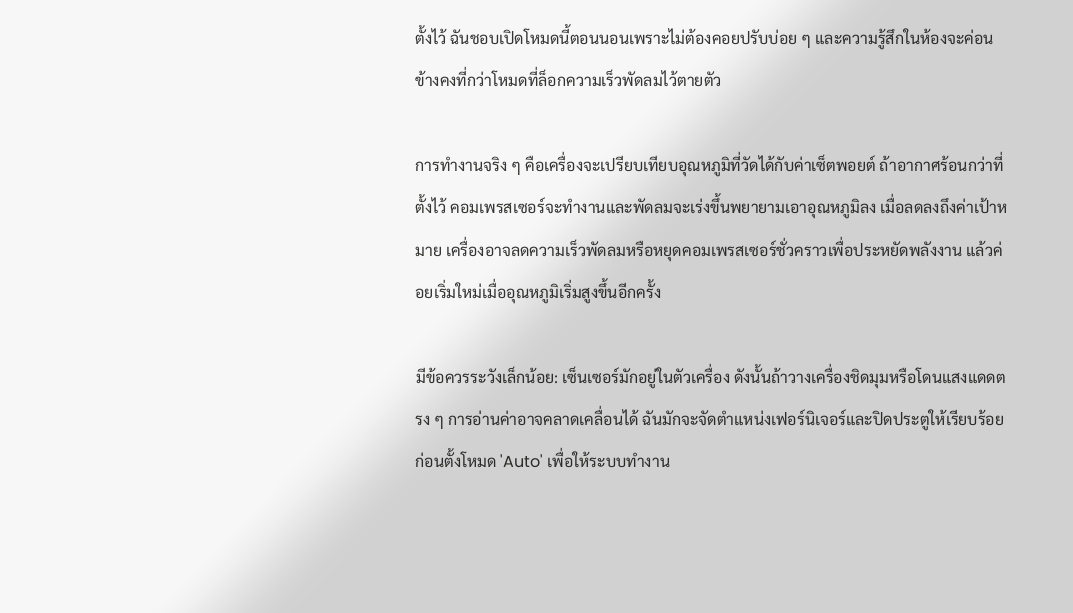ตั้งไว้ ฉันชอบเปิดโหมดนี้ตอนนอนเพราะไม่ต้องคอยปรับบ่อย ๆ และความรู้สึกในห้องจะค่อนข้างคงที่กว่าโหมดที่ล็อกความเร็วพัดลมไว้ตายตัว

การทำงานจริง ๆ คือเครื่องจะเปรียบเทียบอุณหภูมิที่วัดได้กับค่าเซ็ตพอยต์ ถ้าอากาศร้อนกว่าที่ตั้งไว้ คอมเพรสเซอร์จะทำงานและพัดลมจะเร่งขึ้นพยายามเอาอุณหภูมิลง เมื่อลดลงถึงค่าเป้าหมาย เครื่องอาจลดความเร็วพัดลมหรือหยุดคอมเพรสเซอร์ชั่วคราวเพื่อประหยัดพลังงาน แล้วค่อยเริ่มใหม่เมื่ออุณหภูมิเริ่มสูงขึ้นอีกครั้ง

มีข้อควรระวังเล็กน้อย: เซ็นเซอร์มักอยู่ในตัวเครื่อง ดังนั้นถ้าวางเครื่องชิดมุมหรือโดนแสงแดดตรง ๆ การอ่านค่าอาจคลาดเคลื่อนได้ ฉันมักจะจัดตำแหน่งเฟอร์นิเจอร์และปิดประตูให้เรียบร้อยก่อนตั้งโหมด 'Auto' เพื่อให้ระบบทำงาน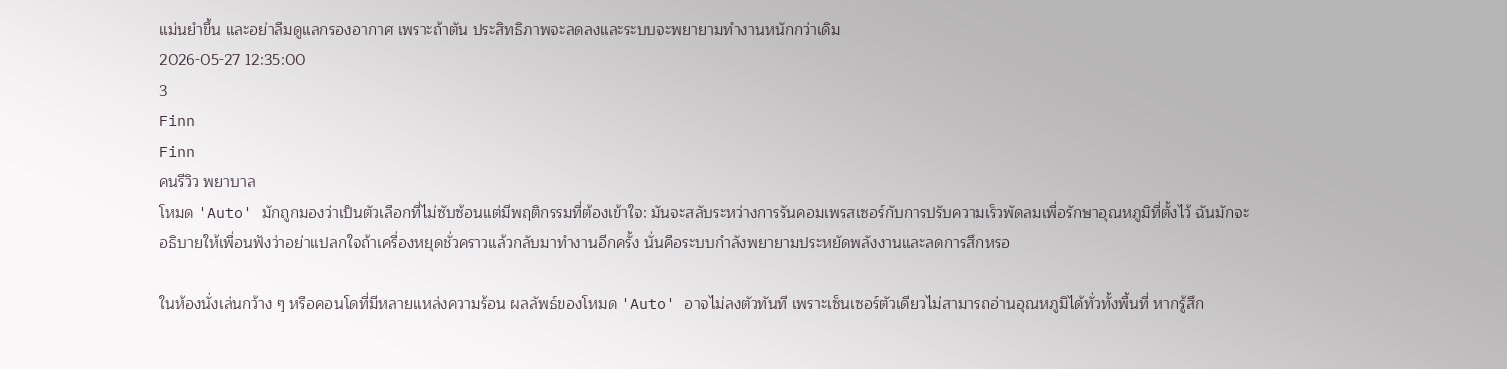แม่นยำขึ้น และอย่าลืมดูแลกรองอากาศ เพราะถ้าตัน ประสิทธิภาพจะลดลงและระบบจะพยายามทำงานหนักกว่าเดิม
2026-05-27 12:35:00
3
Finn
Finn
คนรีวิว พยาบาล
โหมด 'Auto' มักถูกมองว่าเป็นตัวเลือกที่ไม่ซับซ้อนแต่มีพฤติกรรมที่ต้องเข้าใจ: มันจะสลับระหว่างการรันคอมเพรสเซอร์กับการปรับความเร็วพัดลมเพื่อรักษาอุณหภูมิที่ตั้งไว้ ฉันมักจะอธิบายให้เพื่อนฟังว่าอย่าแปลกใจถ้าเครื่องหยุดชั่วคราวแล้วกลับมาทำงานอีกครั้ง นั่นคือระบบกำลังพยายามประหยัดพลังงานและลดการสึกหรอ

ในห้องนั่งเล่นกว้าง ๆ หรือคอนโดที่มีหลายแหล่งความร้อน ผลลัพธ์ของโหมด 'Auto' อาจไม่ลงตัวทันที เพราะเซ็นเซอร์ตัวเดียวไม่สามารถอ่านอุณหภูมิได้ทั่วทั้งพื้นที่ หากรู้สึก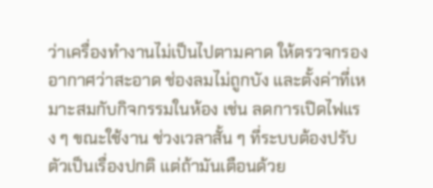ว่าเครื่องทำงานไม่เป็นไปตามคาด ให้ตรวจกรองอากาศว่าสะอาด ช่องลมไม่ถูกบัง และตั้งค่าที่เหมาะสมกับกิจกรรมในห้อง เช่น ลดการเปิดไฟแรง ๆ ขณะใช้งาน ช่วงเวลาสั้น ๆ ที่ระบบต้องปรับตัวเป็นเรื่องปกติ แต่ถ้ามันเตือนด้วย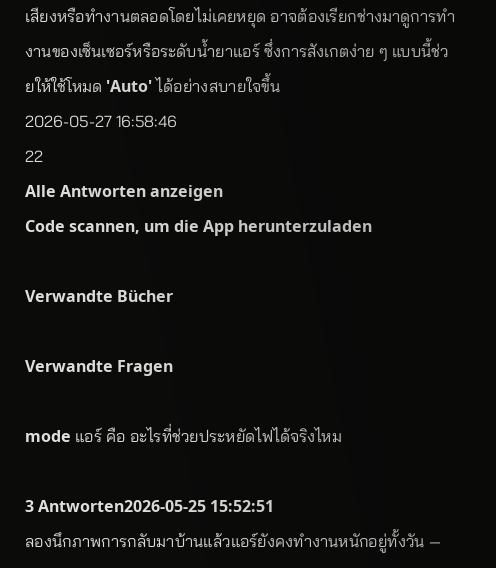เสียงหรือทำงานตลอดโดยไม่เคยหยุด อาจต้องเรียกช่างมาดูการทำงานของเซ็นเซอร์หรือระดับน้ำยาแอร์ ซึ่งการสังเกตง่าย ๆ แบบนี้ช่วยให้ใช้โหมด 'Auto' ได้อย่างสบายใจขึ้น
2026-05-27 16:58:46
22
Alle Antworten anzeigen
Code scannen, um die App herunterzuladen

Verwandte Bücher

Verwandte Fragen

mode แอร์ คือ อะไรที่ช่วยประหยัดไฟได้จริงไหม

3 Antworten2026-05-25 15:52:51
ลองนึกภาพการกลับมาบ้านแล้วแอร์ยังคงทำงานหนักอยู่ทั้งวัน —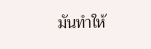มันทำให้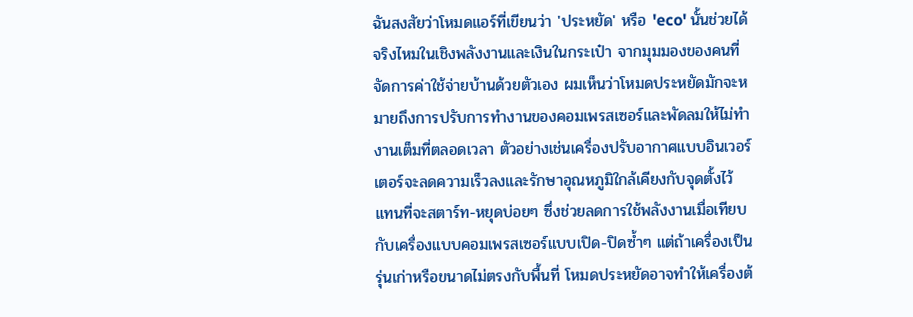ฉันสงสัยว่าโหมดแอร์ที่เขียนว่า 'ประหยัด' หรือ 'eco' นั้นช่วยได้จริงไหมในเชิงพลังงานและเงินในกระเป๋า จากมุมมองของคนที่จัดการค่าใช้จ่ายบ้านด้วยตัวเอง ผมเห็นว่าโหมดประหยัดมักจะหมายถึงการปรับการทำงานของคอมเพรสเซอร์และพัดลมให้ไม่ทำงานเต็มที่ตลอดเวลา ตัวอย่างเช่นเครื่องปรับอากาศแบบอินเวอร์เตอร์จะลดความเร็วลงและรักษาอุณหภูมิใกล้เคียงกับจุดตั้งไว้ แทนที่จะสตาร์ท-หยุดบ่อยๆ ซึ่งช่วยลดการใช้พลังงานเมื่อเทียบกับเครื่องแบบคอมเพรสเซอร์แบบเปิด-ปิดซ้ำๆ แต่ถ้าเครื่องเป็นรุ่นเก่าหรือขนาดไม่ตรงกับพื้นที่ โหมดประหยัดอาจทำให้เครื่องต้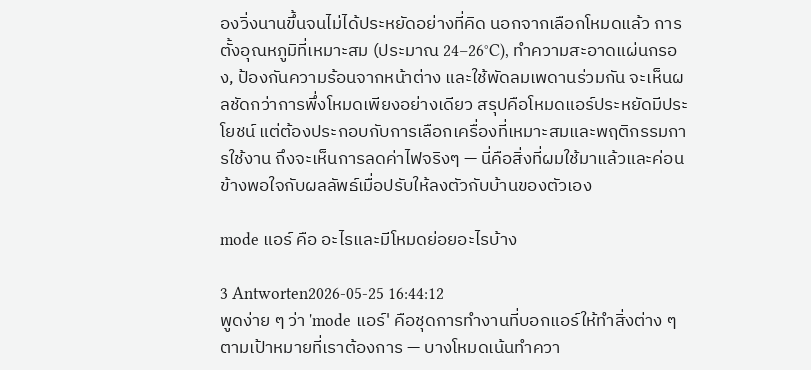องวิ่งนานขึ้นจนไม่ได้ประหยัดอย่างที่คิด นอกจากเลือกโหมดแล้ว การตั้งอุณหภูมิที่เหมาะสม (ประมาณ 24–26°C), ทำความสะอาดแผ่นกรอง, ป้องกันความร้อนจากหน้าต่าง และใช้พัดลมเพดานร่วมกัน จะเห็นผลชัดกว่าการพึ่งโหมดเพียงอย่างเดียว สรุปคือโหมดแอร์ประหยัดมีประโยชน์ แต่ต้องประกอบกับการเลือกเครื่องที่เหมาะสมและพฤติกรรมการใช้งาน ถึงจะเห็นการลดค่าไฟจริงๆ — นี่คือสิ่งที่ผมใช้มาแล้วและค่อนข้างพอใจกับผลลัพธ์เมื่อปรับให้ลงตัวกับบ้านของตัวเอง

mode แอร์ คือ อะไรและมีโหมดย่อยอะไรบ้าง

3 Antworten2026-05-25 16:44:12
พูดง่าย ๆ ว่า 'mode แอร์' คือชุดการทำงานที่บอกแอร์ให้ทำสิ่งต่าง ๆ ตามเป้าหมายที่เราต้องการ — บางโหมดเน้นทำควา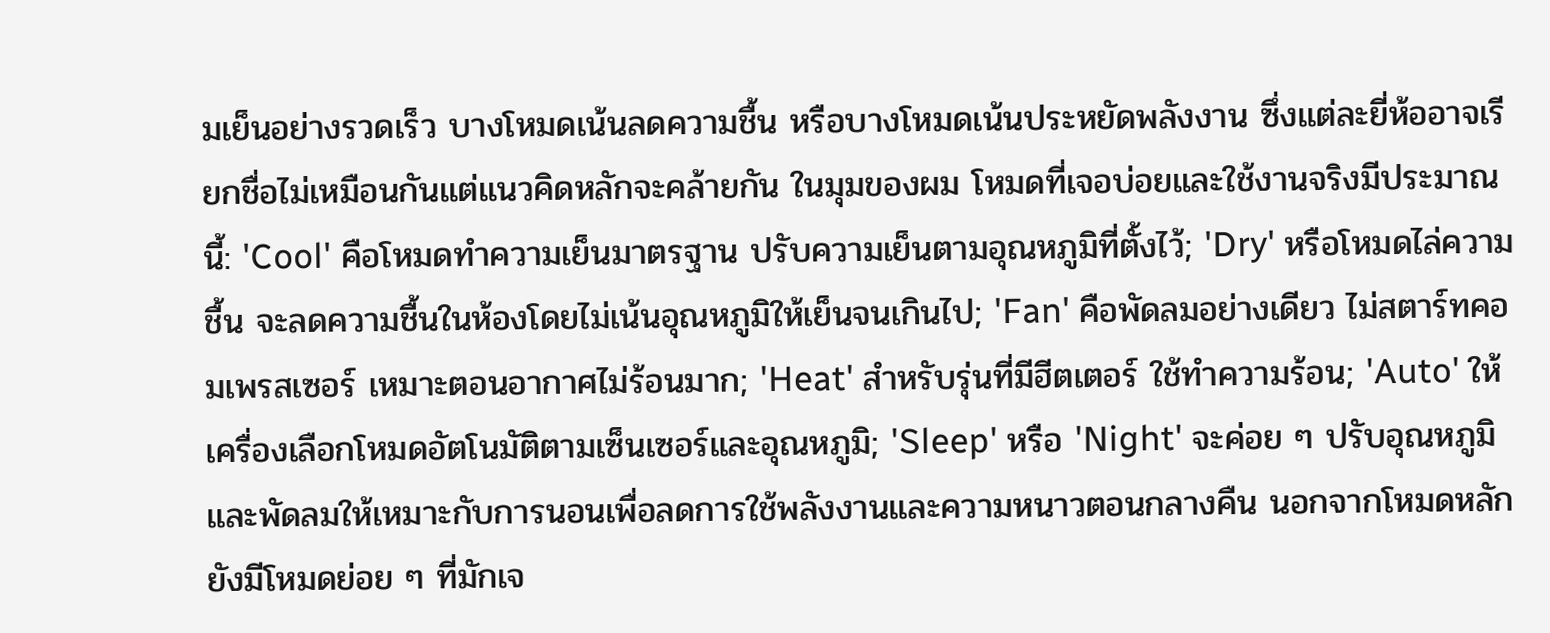มเย็นอย่างรวดเร็ว บางโหมดเน้นลดความชื้น หรือบางโหมดเน้นประหยัดพลังงาน ซึ่งแต่ละยี่ห้ออาจเรียกชื่อไม่เหมือนกันแต่แนวคิดหลักจะคล้ายกัน ในมุมของผม โหมดที่เจอบ่อยและใช้งานจริงมีประมาณนี้: 'Cool' คือโหมดทำความเย็นมาตรฐาน ปรับความเย็นตามอุณหภูมิที่ตั้งไว้; 'Dry' หรือโหมดไล่ความชื้น จะลดความชื้นในห้องโดยไม่เน้นอุณหภูมิให้เย็นจนเกินไป; 'Fan' คือพัดลมอย่างเดียว ไม่สตาร์ทคอมเพรสเซอร์ เหมาะตอนอากาศไม่ร้อนมาก; 'Heat' สำหรับรุ่นที่มีฮีตเตอร์ ใช้ทำความร้อน; 'Auto' ให้เครื่องเลือกโหมดอัตโนมัติตามเซ็นเซอร์และอุณหภูมิ; 'Sleep' หรือ 'Night' จะค่อย ๆ ปรับอุณหภูมิและพัดลมให้เหมาะกับการนอนเพื่อลดการใช้พลังงานและความหนาวตอนกลางคืน นอกจากโหมดหลักยังมีโหมดย่อย ๆ ที่มักเจ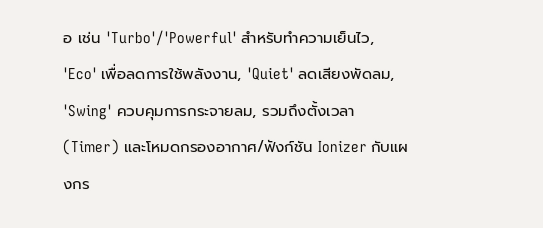อ เช่น 'Turbo'/'Powerful' สำหรับทำความเย็นไว, 'Eco' เพื่อลดการใช้พลังงาน, 'Quiet' ลดเสียงพัดลม, 'Swing' ควบคุมการกระจายลม, รวมถึงตั้งเวลา (Timer) และโหมดกรองอากาศ/ฟังก์ชัน Ionizer กับแผงกร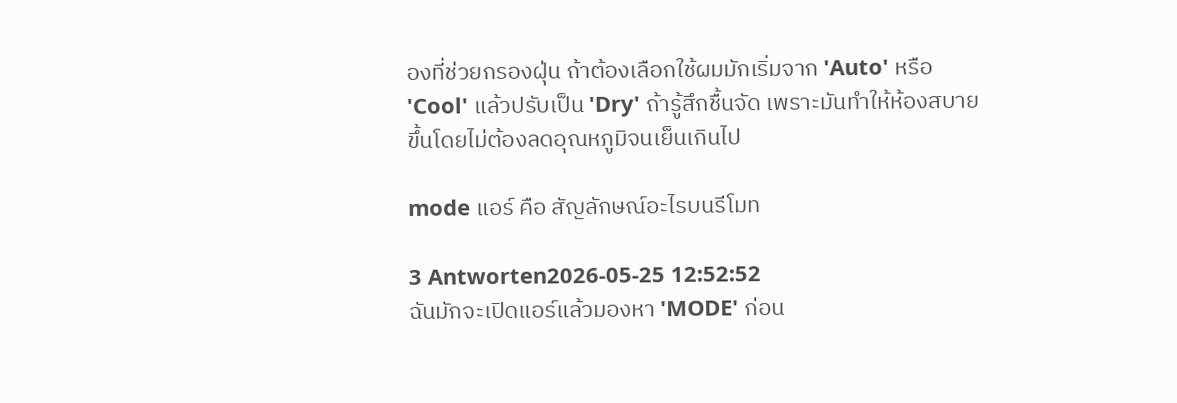องที่ช่วยกรองฝุ่น ถ้าต้องเลือกใช้ผมมักเริ่มจาก 'Auto' หรือ 'Cool' แล้วปรับเป็น 'Dry' ถ้ารู้สึกชื้นจัด เพราะมันทำให้ห้องสบายขึ้นโดยไม่ต้องลดอุณหภูมิจนเย็นเกินไป

mode แอร์ คือ สัญลักษณ์อะไรบนรีโมท

3 Antworten2026-05-25 12:52:52
ฉันมักจะเปิดแอร์แล้วมองหา 'MODE' ก่อน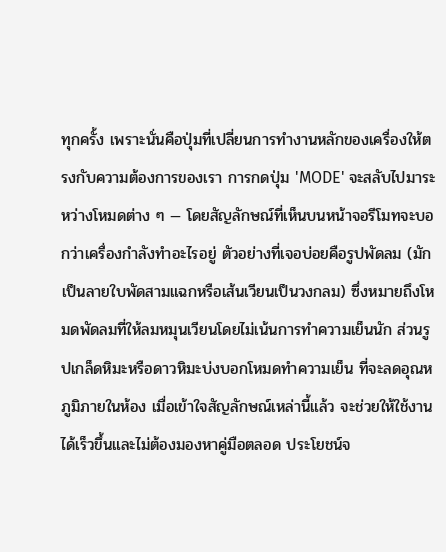ทุกครั้ง เพราะนั่นคือปุ่มที่เปลี่ยนการทำงานหลักของเครื่องให้ตรงกับความต้องการของเรา การกดปุ่ม 'MODE' จะสลับไปมาระหว่างโหมดต่าง ๆ — โดยสัญลักษณ์ที่เห็นบนหน้าจอรีโมทจะบอกว่าเครื่องกำลังทำอะไรอยู่ ตัวอย่างที่เจอบ่อยคือรูปพัดลม (มักเป็นลายใบพัดสามแฉกหรือเส้นเวียนเป็นวงกลม) ซึ่งหมายถึงโหมดพัดลมที่ให้ลมหมุนเวียนโดยไม่เน้นการทำความเย็นนัก ส่วนรูปเกล็ดหิมะหรือดาวหิมะบ่งบอกโหมดทำความเย็น ที่จะลดอุณหภูมิภายในห้อง เมื่อเข้าใจสัญลักษณ์เหล่านี้แล้ว จะช่วยให้ใช้งานได้เร็วขึ้นและไม่ต้องมองหาคู่มือตลอด ประโยชน์จ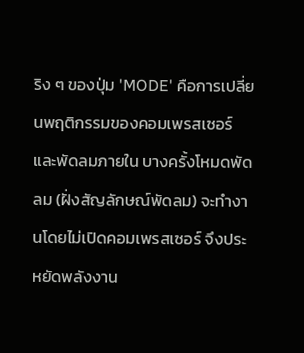ริง ๆ ของปุ่ม 'MODE' คือการเปลี่ยนพฤติกรรมของคอมเพรสเซอร์และพัดลมภายใน บางครั้งโหมดพัดลม (ฝั่งสัญลักษณ์พัดลม) จะทำงานโดยไม่เปิดคอมเพรสเซอร์ จึงประหยัดพลังงาน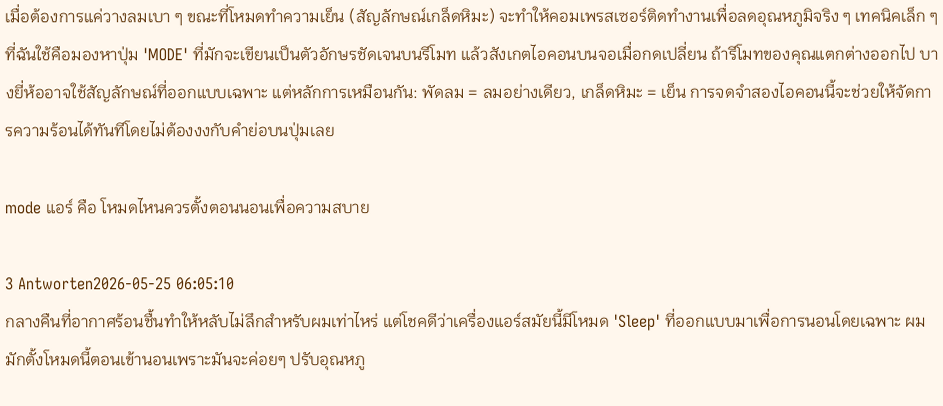เมื่อต้องการแค่วางลมเบา ๆ ขณะที่โหมดทำความเย็น (สัญลักษณ์เกล็ดหิมะ) จะทำให้คอมเพรสเซอร์ติดทำงานเพื่อลดอุณหภูมิจริง ๆ เทคนิคเล็ก ๆ ที่ฉันใช้คือมองหาปุ่ม 'MODE' ที่มักจะเขียนเป็นตัวอักษรชัดเจนบนรีโมท แล้วสังเกตไอคอนบนจอเมื่อกดเปลี่ยน ถ้ารีโมทของคุณแตกต่างออกไป บางยี่ห้ออาจใช้สัญลักษณ์ที่ออกแบบเฉพาะ แต่หลักการเหมือนกัน: พัดลม = ลมอย่างเดียว, เกล็ดหิมะ = เย็น การจดจำสองไอคอนนี้จะช่วยให้จัดการความร้อนได้ทันทีโดยไม่ต้องงงกับคำย่อบนปุ่มเลย

mode แอร์ คือ โหมดไหนควรตั้งตอนนอนเพื่อความสบาย

3 Antworten2026-05-25 06:05:10
กลางคืนที่อากาศร้อนชื้นทำให้หลับไม่ลึกสำหรับผมเท่าไหร่ แต่โชคดีว่าเครื่องแอร์สมัยนี้มีโหมด 'Sleep' ที่ออกแบบมาเพื่อการนอนโดยเฉพาะ ผมมักตั้งโหมดนี้ตอนเข้านอนเพราะมันจะค่อยๆ ปรับอุณหภู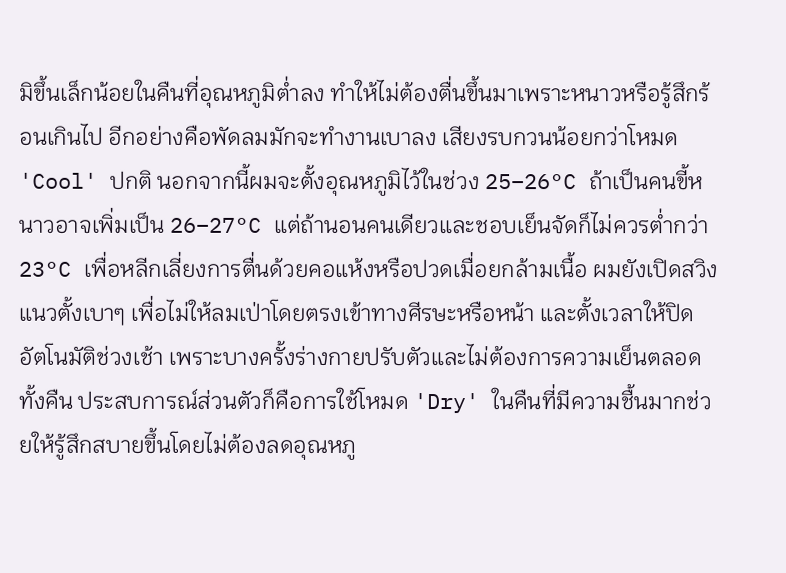มิขึ้นเล็กน้อยในคืนที่อุณหภูมิต่ำลง ทำให้ไม่ต้องตื่นขึ้นมาเพราะหนาวหรือรู้สึกร้อนเกินไป อีกอย่างคือพัดลมมักจะทำงานเบาลง เสียงรบกวนน้อยกว่าโหมด 'Cool' ปกติ นอกจากนี้ผมจะตั้งอุณหภูมิไว้ในช่วง 25–26°C ถ้าเป็นคนขี้หนาวอาจเพิ่มเป็น 26–27°C แต่ถ้านอนคนเดียวและชอบเย็นจัดก็ไม่ควรต่ำกว่า 23°C เพื่อหลีกเลี่ยงการตื่นด้วยคอแห้งหรือปวดเมื่อยกล้ามเนื้อ ผมยังเปิดสวิงแนวตั้งเบาๆ เพื่อไม่ให้ลมเป่าโดยตรงเข้าทางศีรษะหรือหน้า และตั้งเวลาให้ปิดอัตโนมัติช่วงเช้า เพราะบางครั้งร่างกายปรับตัวและไม่ต้องการความเย็นตลอดทั้งคืน ประสบการณ์ส่วนตัวก็คือการใช้โหมด 'Dry' ในคืนที่มีความชื้นมากช่วยให้รู้สึกสบายขึ้นโดยไม่ต้องลดอุณหภู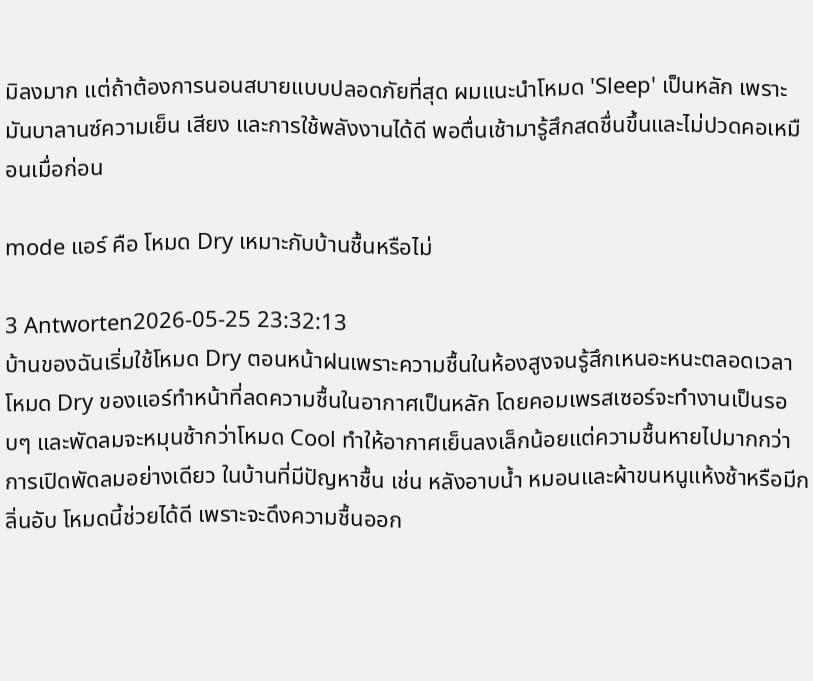มิลงมาก แต่ถ้าต้องการนอนสบายแบบปลอดภัยที่สุด ผมแนะนำโหมด 'Sleep' เป็นหลัก เพราะมันบาลานซ์ความเย็น เสียง และการใช้พลังงานได้ดี พอตื่นเช้ามารู้สึกสดชื่นขึ้นและไม่ปวดคอเหมือนเมื่อก่อน

mode แอร์ คือ โหมด Dry เหมาะกับบ้านชื้นหรือไม่

3 Antworten2026-05-25 23:32:13
บ้านของฉันเริ่มใช้โหมด Dry ตอนหน้าฝนเพราะความชื้นในห้องสูงจนรู้สึกเหนอะหนะตลอดเวลา โหมด Dry ของแอร์ทำหน้าที่ลดความชื้นในอากาศเป็นหลัก โดยคอมเพรสเซอร์จะทำงานเป็นรอบๆ และพัดลมจะหมุนช้ากว่าโหมด Cool ทำให้อากาศเย็นลงเล็กน้อยแต่ความชื้นหายไปมากกว่าการเปิดพัดลมอย่างเดียว ในบ้านที่มีปัญหาชื้น เช่น หลังอาบน้ำ หมอนและผ้าขนหนูแห้งช้าหรือมีกลิ่นอับ โหมดนี้ช่วยได้ดี เพราะจะดึงความชื้นออก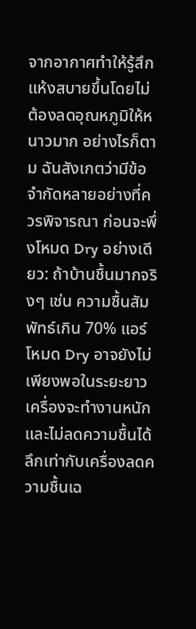จากอากาศทำให้รู้สึกแห้งสบายขึ้นโดยไม่ต้องลดอุณหภูมิให้หนาวมาก อย่างไรก็ตาม ฉันสังเกตว่ามีข้อจำกัดหลายอย่างที่ควรพิจารณา ก่อนจะพึ่งโหมด Dry อย่างเดียว: ถ้าบ้านชื้นมากจริงๆ เช่น ความชื้นสัมพัทธ์เกิน 70% แอร์โหมด Dry อาจยังไม่เพียงพอในระยะยาว เครื่องจะทำงานหนักและไม่ลดความชื้นได้ลึกเท่ากับเครื่องลดความชื้นเฉ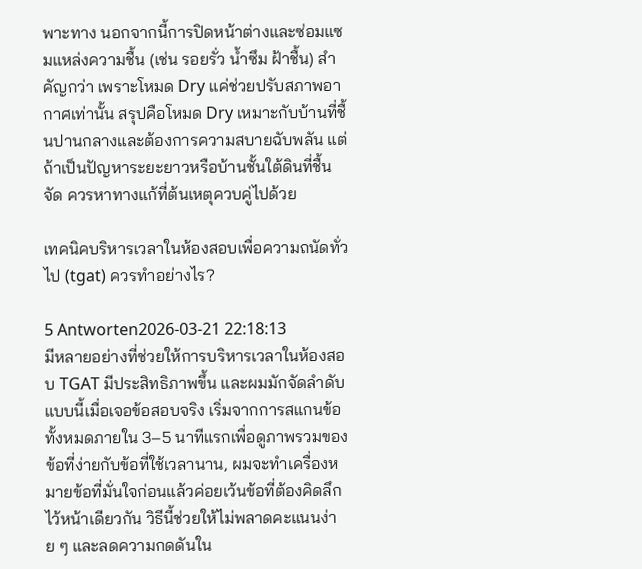พาะทาง นอกจากนี้การปิดหน้าต่างและซ่อมแซมแหล่งความชื้น (เช่น รอยรั่ว น้ำซึม ฝ้าชื้น) สำคัญกว่า เพราะโหมด Dry แค่ช่วยปรับสภาพอากาศเท่านั้น สรุปคือโหมด Dry เหมาะกับบ้านที่ชื้นปานกลางและต้องการความสบายฉับพลัน แต่ถ้าเป็นปัญหาระยะยาวหรือบ้านชั้นใต้ดินที่ชื้นจัด ควรหาทางแก้ที่ต้นเหตุควบคู่ไปด้วย

เทคนิคบริหารเวลาในห้องสอบเพื่อความถนัดทั่วไป (tgat) ควรทำอย่างไร?

5 Antworten2026-03-21 22:18:13
มีหลายอย่างที่ช่วยให้การบริหารเวลาในห้องสอบ TGAT มีประสิทธิภาพขึ้น และผมมักจัดลำดับแบบนี้เมื่อเจอข้อสอบจริง เริ่มจากการสแกนข้อทั้งหมดภายใน 3–5 นาทีแรกเพื่อดูภาพรวมของข้อที่ง่ายกับข้อที่ใช้เวลานาน, ผมจะทำเครื่องหมายข้อที่มั่นใจก่อนแล้วค่อยเว้นข้อที่ต้องคิดลึกไว้หน้าเดียวกัน วิธีนี้ช่วยให้ไม่พลาดคะแนนง่าย ๆ และลดความกดดันใน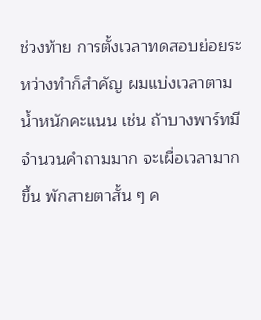ช่วงท้าย การตั้งเวลาทดสอบย่อยระหว่างทำก็สำคัญ ผมแบ่งเวลาตามน้ำหนักคะแนน เช่น ถ้าบางพาร์ทมีจำนวนคำถามมาก จะเผื่อเวลามากขึ้น พักสายตาสั้น ๆ ค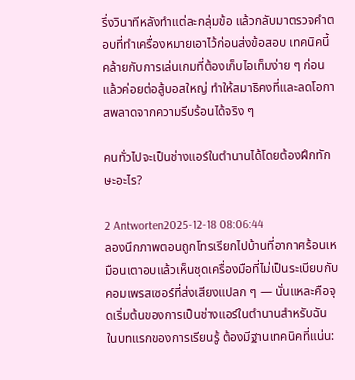รึ่งวินาทีหลังทำแต่ละกลุ่มข้อ แล้วกลับมาตรวจคำตอบที่ทำเครื่องหมายเอาไว้ก่อนส่งข้อสอบ เทคนิคนี้คล้ายกับการเล่นเกมที่ต้องเก็บไอเท็มง่าย ๆ ก่อน แล้วค่อยต่อสู้บอสใหญ่ ทำให้สมาธิคงที่และลดโอกาสพลาดจากความรีบร้อนได้จริง ๆ

คนทั่วไปจะเป็นช่างแอร์ในตำนานได้โดยต้องฝึกทักษะอะไร?

2 Antworten2025-12-18 08:06:44
ลองนึกภาพตอนถูกโทรเรียกไปบ้านที่อากาศร้อนเหมือนเตาอบแล้วเห็นชุดเครื่องมือที่ไม่เป็นระเบียบกับคอมเพรสเซอร์ที่ส่งเสียงแปลก ๆ — นั่นแหละคือจุดเริ่มต้นของการเป็นช่างแอร์ในตำนานสำหรับฉัน ในบทแรกของการเรียนรู้ ต้องมีฐานเทคนิคที่แน่น: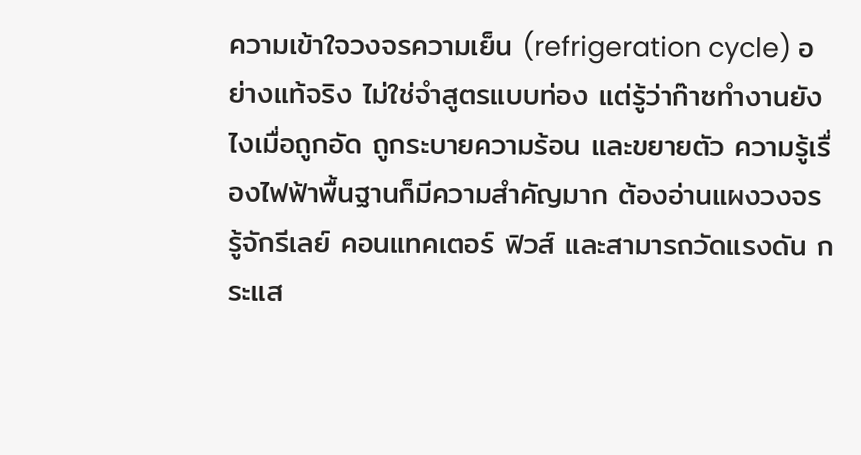ความเข้าใจวงจรความเย็น (refrigeration cycle) อย่างแท้จริง ไม่ใช่จำสูตรแบบท่อง แต่รู้ว่าก๊าซทำงานยังไงเมื่อถูกอัด ถูกระบายความร้อน และขยายตัว ความรู้เรื่องไฟฟ้าพื้นฐานก็มีความสำคัญมาก ต้องอ่านแผงวงจร รู้จักรีเลย์ คอนแทคเตอร์ ฟิวส์ และสามารถวัดแรงดัน กระแส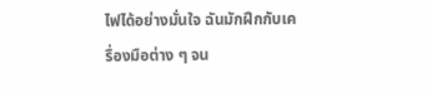ไฟได้อย่างมั่นใจ ฉันมักฝึกกับเครื่องมือต่าง ๆ จน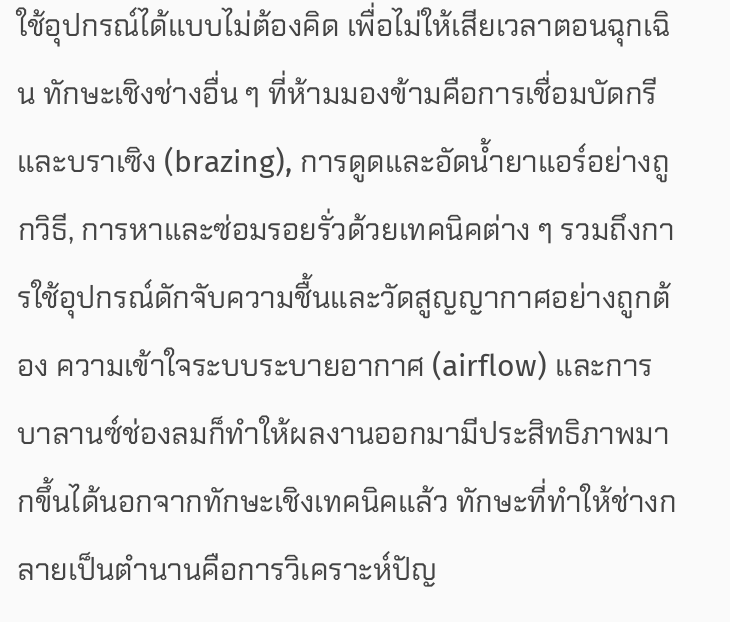ใช้อุปกรณ์ได้แบบไม่ต้องคิด เพื่อไม่ให้เสียเวลาตอนฉุกเฉิน ทักษะเชิงช่างอื่น ๆ ที่ห้ามมองข้ามคือการเชื่อมบัดกรีและบราเซิง (brazing), การดูดและอัดน้ำยาแอร์อย่างถูกวิธี, การหาและซ่อมรอยรั่วด้วยเทคนิคต่าง ๆ รวมถึงการใช้อุปกรณ์ดักจับความชื้นและวัดสูญญากาศอย่างถูกต้อง ความเข้าใจระบบระบายอากาศ (airflow) และการบาลานซ์ช่องลมก็ทำให้ผลงานออกมามีประสิทธิภาพมากขึ้นได้นอกจากทักษะเชิงเทคนิคแล้ว ทักษะที่ทำให้ช่างกลายเป็นตำนานคือการวิเคราะห์ปัญ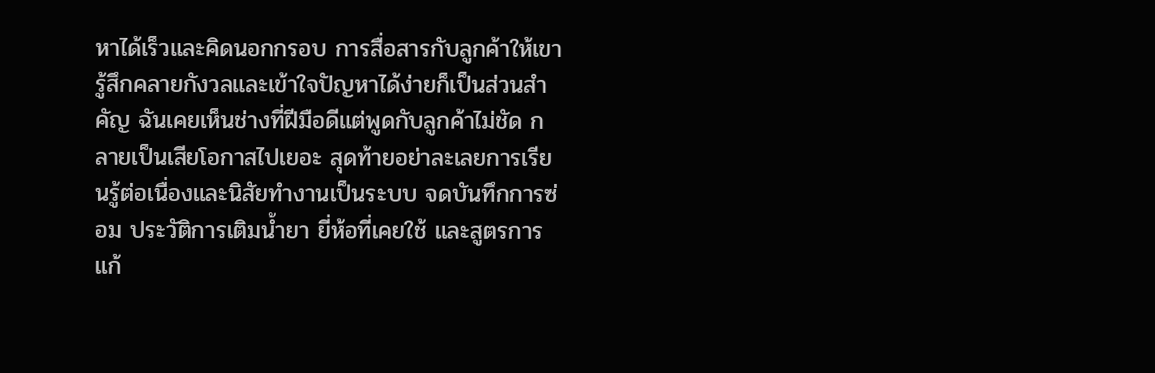หาได้เร็วและคิดนอกกรอบ การสื่อสารกับลูกค้าให้เขารู้สึกคลายกังวลและเข้าใจปัญหาได้ง่ายก็เป็นส่วนสำคัญ ฉันเคยเห็นช่างที่ฝีมือดีแต่พูดกับลูกค้าไม่ชัด กลายเป็นเสียโอกาสไปเยอะ สุดท้ายอย่าละเลยการเรียนรู้ต่อเนื่องและนิสัยทำงานเป็นระบบ จดบันทึกการซ่อม ประวัติการเติมน้ำยา ยี่ห้อที่เคยใช้ และสูตรการแก้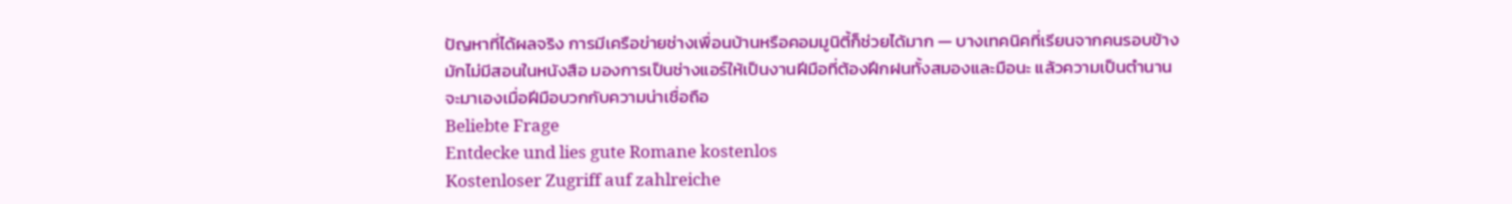ปัญหาที่ได้ผลจริง การมีเครือข่ายช่างเพื่อนบ้านหรือคอมมูนิตี้ก็ช่วยได้มาก — บางเทคนิคที่เรียนจากคนรอบข้างมักไม่มีสอนในหนังสือ มองการเป็นช่างแอร์ให้เป็นงานฝีมือที่ต้องฝึกฝนทั้งสมองและมือนะ แล้วความเป็นตำนานจะมาเองเมื่อฝีมือบวกกับความน่าเชื่อถือ
Beliebte Frage
Entdecke und lies gute Romane kostenlos
Kostenloser Zugriff auf zahlreiche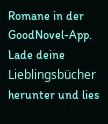Romane in der GoodNovel-App. Lade deine Lieblingsbücher herunter und lies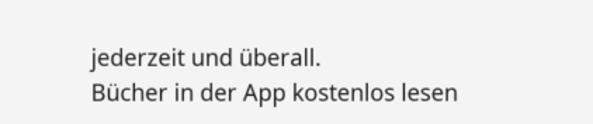jederzeit und überall.
Bücher in der App kostenlos lesen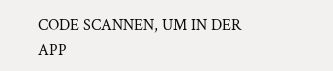CODE SCANNEN, UM IN DER APP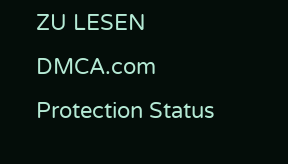ZU LESEN
DMCA.com Protection Status